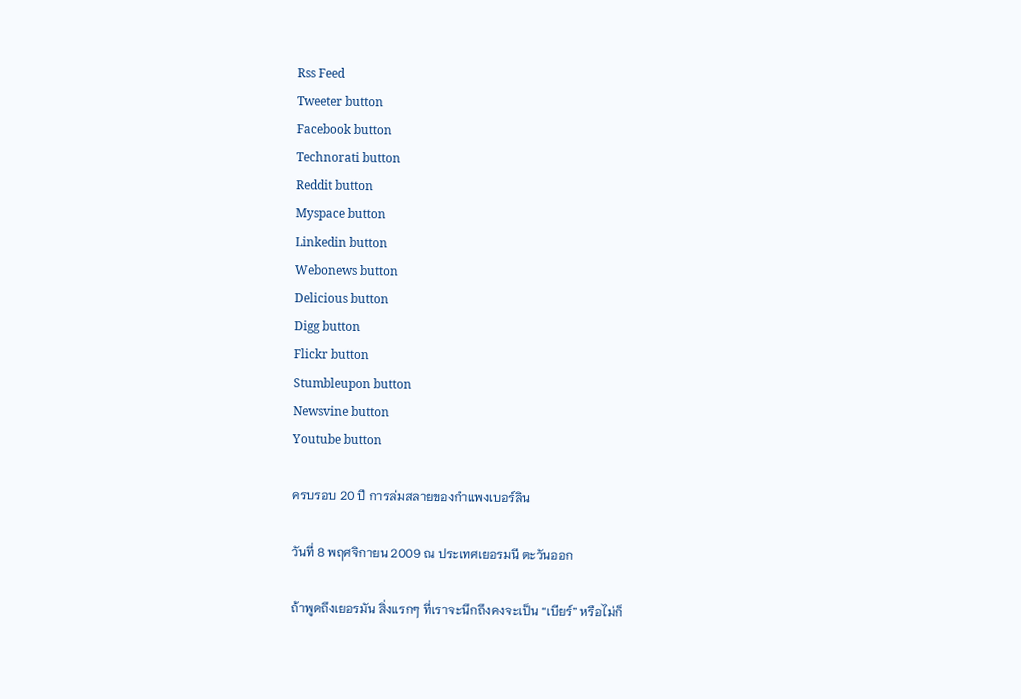Rss Feed
Tweeter button
Facebook button
Technorati button
Reddit button
Myspace button
Linkedin button
Webonews button
Delicious button
Digg button
Flickr button
Stumbleupon button
Newsvine button
Youtube button

ครบรอบ 20 ปี การล่มสลายของกำแพงเบอร์ลิน

วันที่ 8 พฤศจิกายน 2009 ณ ประเทศเยอรมนี ตะวันออก

ถ้าพูดถึงเยอรมัน สิ่งแรกๆ ที่เราจะนึกถึงคงจะเป็น “เบียร์” หรือไม่ก็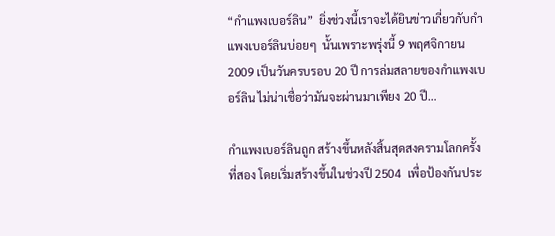“กำแพงเบอร์ลิน”  ยิ่งช่วงนี้เราจะได้ยินข่าวเกี่ยวกับกำแพงเบอร์ลินบ่อยๆ  นั้นเพราะพรุ่งนี้ 9 พฤศจิกายน 2009 เป็นวันครบรอบ 20 ปี การล่มสลายของกำแพงเบอร์ลิน ไม่น่าเชื่อว่ามันจะผ่านมาเพียง 20 ปี…

กำแพงเบอร์ลินถูก สร้างขึ้นหลังสิ้นสุดสงครามโลกครั้งที่สอง โดยเริ่มสร้างขึ้นในช่วงปี 2504  เพื่อป้องกันประ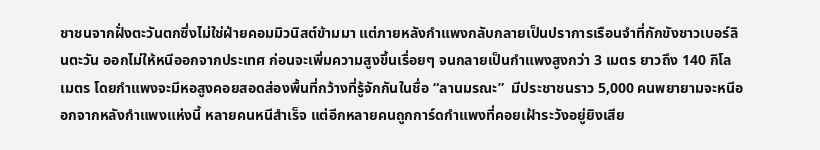ชาชนจากฝั่งตะวันตกซึ่งไม่ใช่ฝ่ายคอมมิวนิสต์ข้ามมา แต่ภายหลังกำแพงกลับกลายเป็นปราการเรือนจำที่กักขังชาวเบอร์ลินตะวัน ออกไม่ให้หนีออกจากประเทศ ก่อนจะเพิ่มความสูงขึ้นเรื่อยๆ จนกลายเป็นกำแพงสูงกว่า 3 เมตร ยาวถึง 140 กิโลเมตร โดยกำแพงจะมีหอสูงคอยสอดส่องพื้นที่กว้างที่รู้จักกันในชื่อ “ลานมรณะ”  มีประชาชนราว 5,000 คนพยายามจะหนีออกจากหลังกำแพงแห่งนี้ หลายคนหนีสำเร็จ แต่อีกหลายคนถูกการ์ดกำแพงที่คอยเฝ้าระวังอยู่ยิงเสีย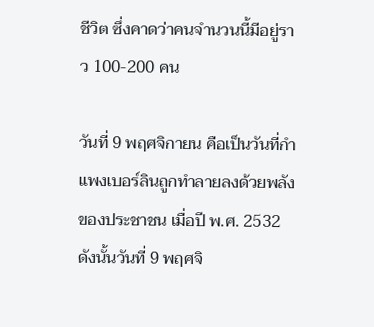ชีวิต ซึ่งคาดว่าคนจำนวนนี้มีอยู่ราว 100-200 คน

วันที่ 9 พฤศจิกายน คือเป็นวันที่กำแพงเบอร์ลินถูกทำลายลงด้วยพลังของประชาชน เมื่อปี พ.ศ. 2532 ดังนั้นวันที่ 9 พฤศจิ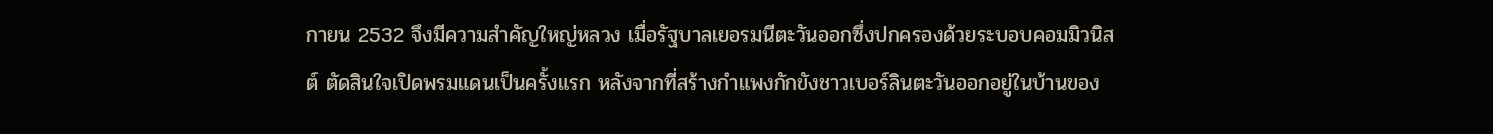กายน 2532 จึงมีความสำคัญใหญ่หลวง เมื่อรัฐบาลเยอรมนีตะวันออกซึ่งปกครองด้วยระบอบคอมมิวนิสต์ ตัดสินใจเปิดพรมแดนเป็นครั้งแรก หลังจากที่สร้างกำแพงกักขังชาวเบอร์ลินตะวันออกอยู่ในบ้านของ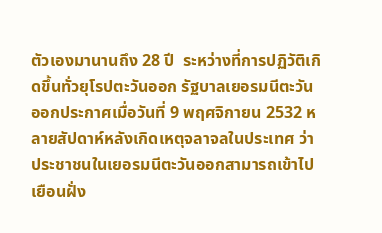ตัวเองมานานถึง 28 ปี  ระหว่างที่การปฏิวัติเกิดขึ้นทั่วยุโรปตะวันออก รัฐบาลเยอรมนีตะวันออกประกาศเมื่อวันที่ 9 พฤศจิกายน 2532 หลายสัปดาห์หลังเกิดเหตุจลาจลในประเทศ ว่าประชาชนในเยอรมนีตะวันออกสามารถเข้าไปเยือนฝั่ง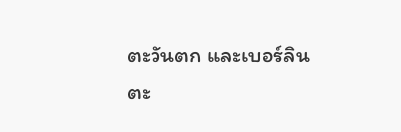ตะวันตก และเบอร์ลินตะ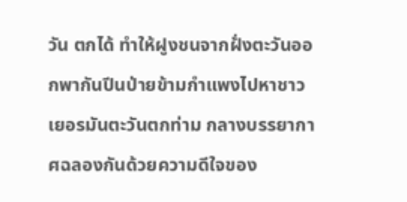วัน ตกได้ ทำให้ฝูงชนจากฝั่งตะวันออกพากันปีนป่ายข้ามกำแพงไปหาชาวเยอรมันตะวันตกท่าม กลางบรรยากาศฉลองกันด้วยความดีใจของ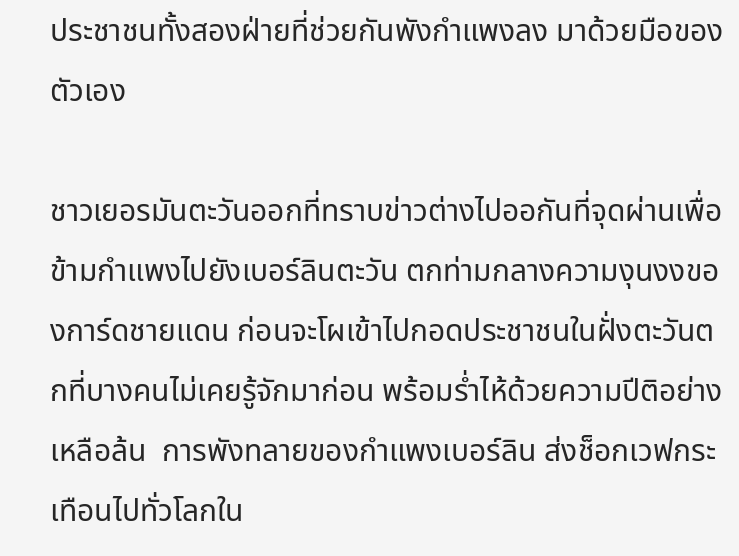ประชาชนทั้งสองฝ่ายที่ช่วยกันพังกำแพงลง มาด้วยมือของตัวเอง

ชาวเยอรมันตะวันออกที่ทราบข่าวต่างไปออกันที่จุดผ่านเพื่อข้ามกำแพงไปยังเบอร์ลินตะวัน ตกท่ามกลางความงุนงงของการ์ดชายแดน ก่อนจะโผเข้าไปกอดประชาชนในฝั่งตะวันตกที่บางคนไม่เคยรู้จักมาก่อน พร้อมร่ำไห้ด้วยความปีติอย่างเหลือล้น  การพังทลายของกำแพงเบอร์ลิน ส่งช็อกเวฟกระเทือนไปทั่วโลกใน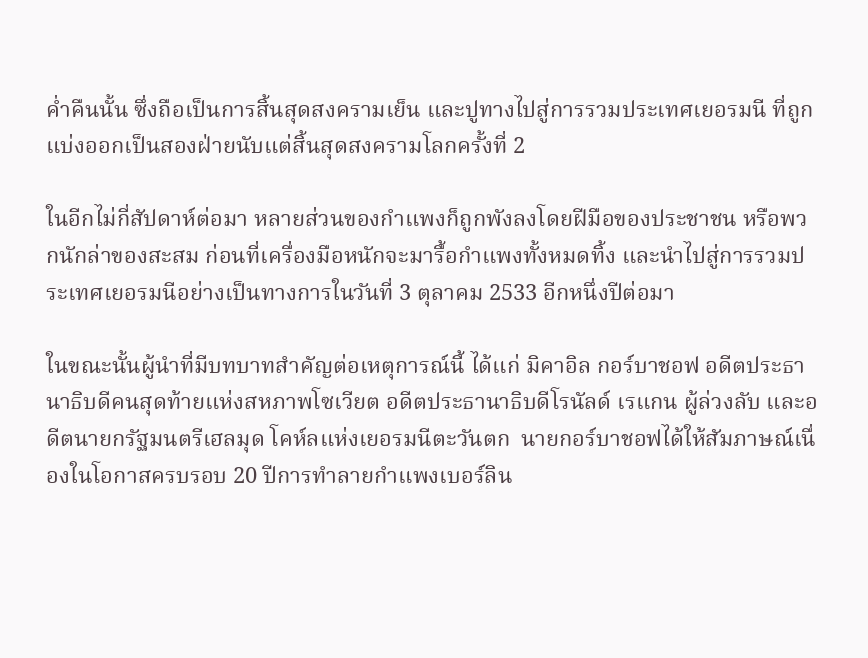ค่ำคืนนั้น ซึ่งถือเป็นการสิ้นสุดสงครามเย็น และปูทางไปสู่การรวมประเทศเยอรมนี ที่ถูกแบ่งออกเป็นสองฝ่ายนับแต่สิ้นสุดสงครามโลกครั้งที่ 2

ในอีกไม่กี่สัปดาห์ต่อมา หลายส่วนของกำแพงก็ถูกพังลงโดยฝีมือของประชาชน หรือพวกนักล่าของสะสม ก่อนที่เครื่องมือหนักจะมารื้อกำแพงทั้งหมดทิ้ง และนำไปสู่การรวมประเทศเยอรมนีอย่างเป็นทางการในวันที่ 3 ตุลาคม 2533 อีกหนึ่งปีต่อมา

ในขณะนั้นผู้นำที่มีบทบาทสำคัญต่อเหตุการณ์นี้ ได้แก่ มิคาอิล กอร์บาชอฟ อดีตประธานาธิบดีคนสุดท้ายแห่งสหภาพโซเวียต อดีตประธานาธิบดีโรนัลด์ เรแกน ผู้ล่วงลับ และอดีตนายกรัฐมนตรีเฮลมุด โคห์ลแห่งเยอรมนีตะวันตก  นายกอร์บาชอฟได้ให้สัมภาษณ์เนื่องในโอกาสครบรอบ 20 ปีการทำลายกำแพงเบอร์ลิน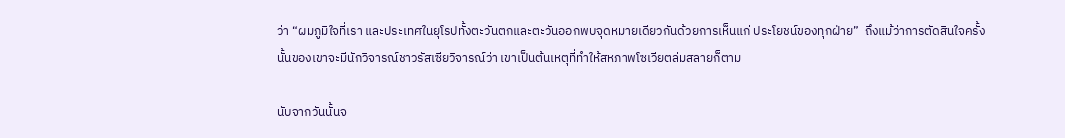ว่า “ผมภูมิใจที่เรา และประเทศในยุโรปทั้งตะวันตกและตะวันออกพบจุดหมายเดียวกันด้วยการเห็นแก่ ประโยชน์ของทุกฝ่าย”  ถึงแม้ว่าการตัดสินใจครั้งนั้นของเขาจะมีนักวิจารณ์ชาวรัสเซียวิจารณ์ว่า เขาเป็นต้นเหตุที่ทำให้สหภาพโซเวียตล่มสลายก็ตาม

นับจากวันนั้นจ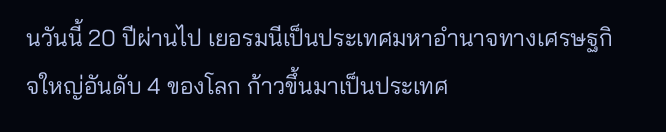นวันนี้ 20 ปีผ่านไป เยอรมนีเป็นประเทศมหาอำนาจทางเศรษฐกิจใหญ่อันดับ 4 ของโลก ก้าวขึ้นมาเป็นประเทศ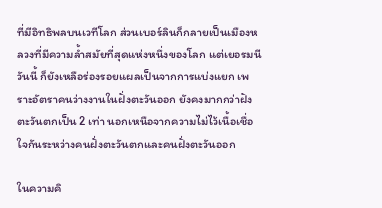ที่มีอิทธิพลบนเวทีโลก ส่วนเบอร์ลินก็กลายเป็นเมืองหลวงที่มีความล้ำสมัยที่สุดแห่งหนึ่งของโลก แต่เยอรมนีวันนี้ ก็ยังเหลือร่องรอยแผลเป็นจากการแบ่งแยก เพราะอัตราคนว่างงานในฝั่งตะวันออก ยังคงมากกว่าฝังตะวันตกเป็น 2 เท่า นอกเหนือจากความไม่ไว้เนื้อเชื่อใจกันระหว่างคนฝั่งตะวันตกและคนฝั่งตะวันออก

ในความคิ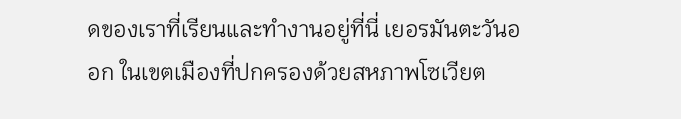ดของเราที่เรียนและทำงานอยู่ที่นี่ เยอรมันตะวันออก ในเขตเมืองที่ปกครองด้วยสหภาพโซเวียต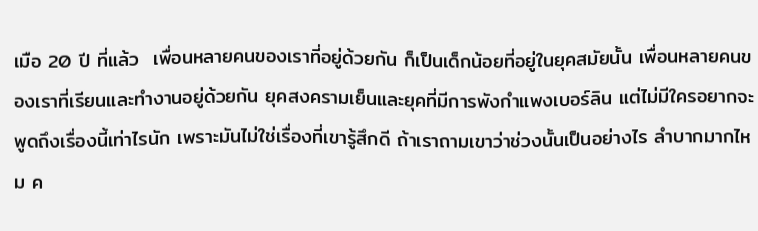เมือ 20 ปี ที่แล้ว  เพื่อนหลายคนของเราที่อยู่ด้วยกัน ก็เป็นเด็กน้อยที่อยู่ในยุคสมัยนั้น เพื่อนหลายคนของเราที่เรียนและทำงานอยู่ด้วยกัน ยุคสงครามเย็นและยุคที่มีการพังกำแพงเบอร์ลิน แต่ไม่มีใครอยากจะพูดถึงเรื่องนี้เท่าไรนัก เพราะมันไม่ใช่เรื่องที่เขารู้สึกดี ถ้าเราถามเขาว่าช่วงนั้นเป็นอย่างไร ลำบากมากไหม ค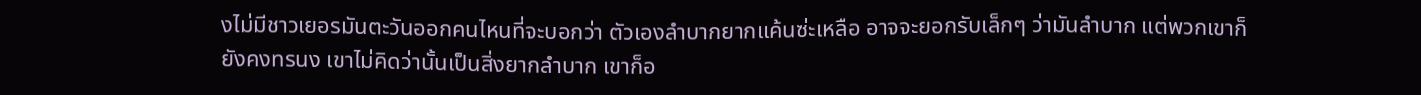งไม่มีชาวเยอรมันตะวันออกคนไหนที่จะบอกว่า ตัวเองลำบากยากแค้นซ่ะเหลือ อาจจะยอกรับเล็กๆ ว่ามันลำบาก แต่พวกเขาก็ยังคงทรนง เขาไม่คิดว่านั้นเป็นสิ่งยากลำบาก เขาก็อ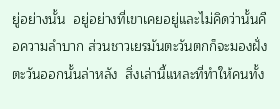ยู่อย่างนั้น  อยู่อย่างที่เขาเคยอยู่และไม่คิดว่านั้นคือความลำบาก ส่วนชาวเยรมันตะวันตกก็จะมองฝั่งตะวันออกนั้นล่าหลัง  สิ่งเล่านี้แหละที่ทำให้คนทั้ง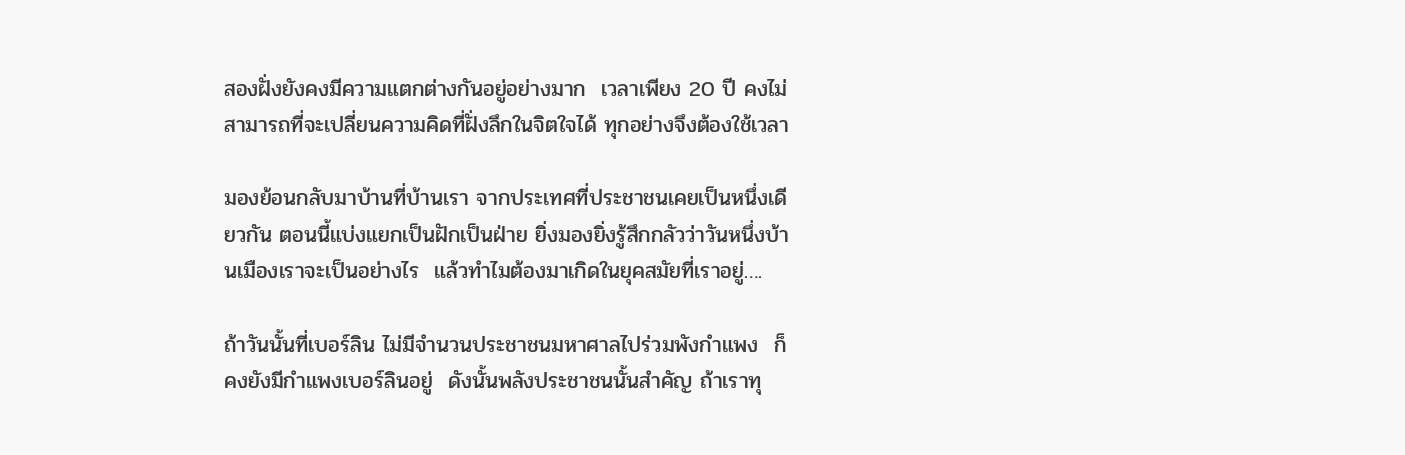สองฝั่งยังคงมีความแตกต่างกันอยู่อย่างมาก  เวลาเพียง 20 ปี คงไม่สามารถที่จะเปลี่ยนความคิดที่ฝั่งลึกในจิตใจได้ ทุกอย่างจึงต้องใช้เวลา

มองย้อนกลับมาบ้านที่บ้านเรา จากประเทศที่ประชาชนเคยเป็นหนึ่งเดียวกัน ตอนนี้แบ่งแยกเป็นฝักเป็นฝ่าย ยิ่งมองยิ่งรู้สึกกลัวว่าวันหนึ่งบ้านเมืองเราจะเป็นอย่างไร  แล้วทำไมต้องมาเกิดในยุคสมัยที่เราอยู่….

ถ้าวันนั้นที่เบอร์ลิน ไม่มีจำนวนประชาชนมหาศาลไปร่วมพังกำแพง  ก็คงยังมีกำแพงเบอร์ลินอยู่  ดังนั้นพลังประชาชนนั้นสำคัญ ถ้าเราทุ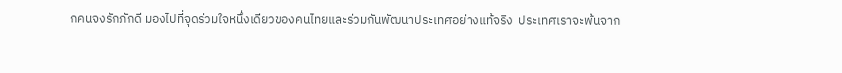กคนจงรักภักดี มองไปที่จุดร่วมใจหนึ่งเดียวของคนไทยและร่วมกันพัฒนาประเทศอย่างแท้จริง  ประเทศเราจะพ้นจาก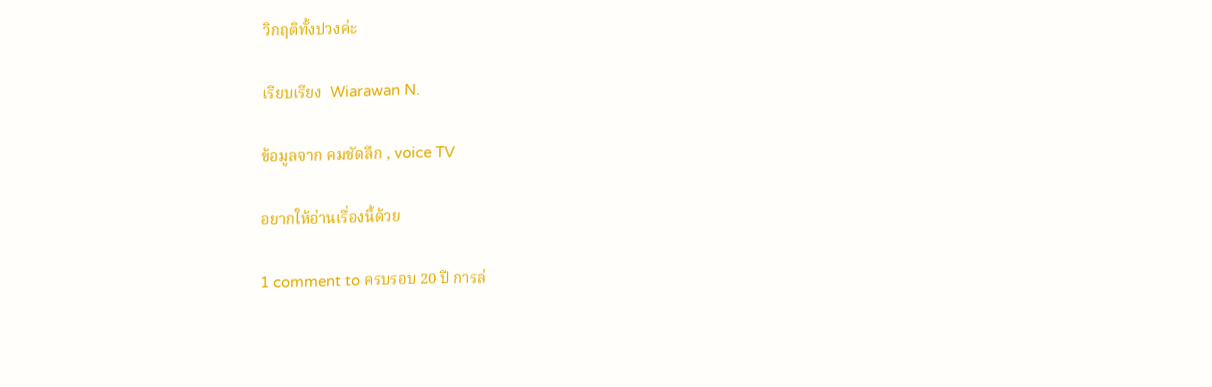วิกฤติทั้งปวงค่ะ

เรียบเรียง  Wiarawan N.

ข้อมูลจาก คมชัดลึก , voice TV

อยากให้อ่านเรื่องนี้ด้วย

1 comment to ครบรอบ 20 ปี การล่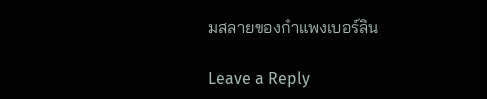มสลายของกำแพงเบอร์ลิน

Leave a Reply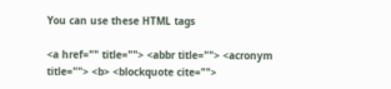You can use these HTML tags

<a href="" title=""> <abbr title=""> <acronym title=""> <b> <blockquote cite="">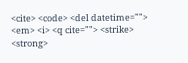<cite> <code> <del datetime=""> <em> <i> <q cite=""> <strike> <strong>